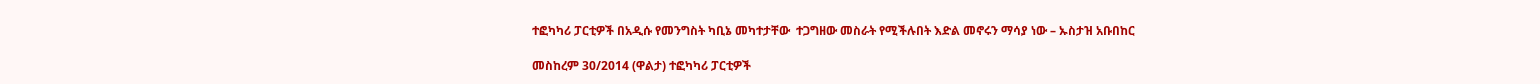ተፎካካሪ ፓርቲዎች በአዲሱ የመንግስት ካቢኔ መካተታቸው  ተጋግዘው መስራት የሚችሉበት እድል መኖሩን ማሳያ ነው – ኡስታዝ አቡበከር

መስከረም 30/2014 (ዋልታ) ተፎካካሪ ፓርቲዎች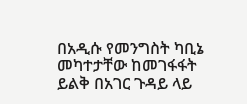በአዲሱ የመንግስት ካቢኔ መካተታቸው ከመገፋፋት ይልቅ በአገር ጉዳይ ላይ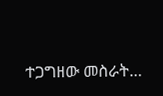ተጋግዘው መስራት…